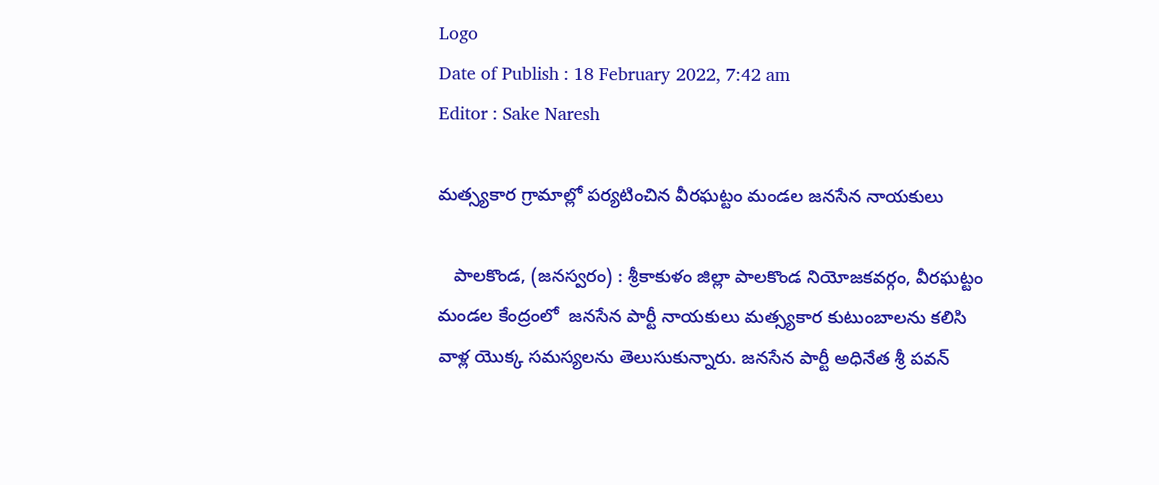Logo
Date of Publish : 18 February 2022, 7:42 am
Editor : Sake Naresh

మత్స్యకార గ్రామాల్లో పర్యటించిన వీరఘట్టం మండల జనసేన నాయకులు

   పాలకొండ, (జనస్వరం) : శ్రీకాకుళం జిల్లా పాలకొండ నియోజకవర్గం, వీరఘట్టం మండల కేంద్రంలో  జనసేన పార్టీ నాయకులు మత్స్యకార కుటుంబాలను కలిసి వాళ్ల యొక్క సమస్యలను తెలుసుకున్నారు. జనసేన పార్టీ అధినేత శ్రీ పవన్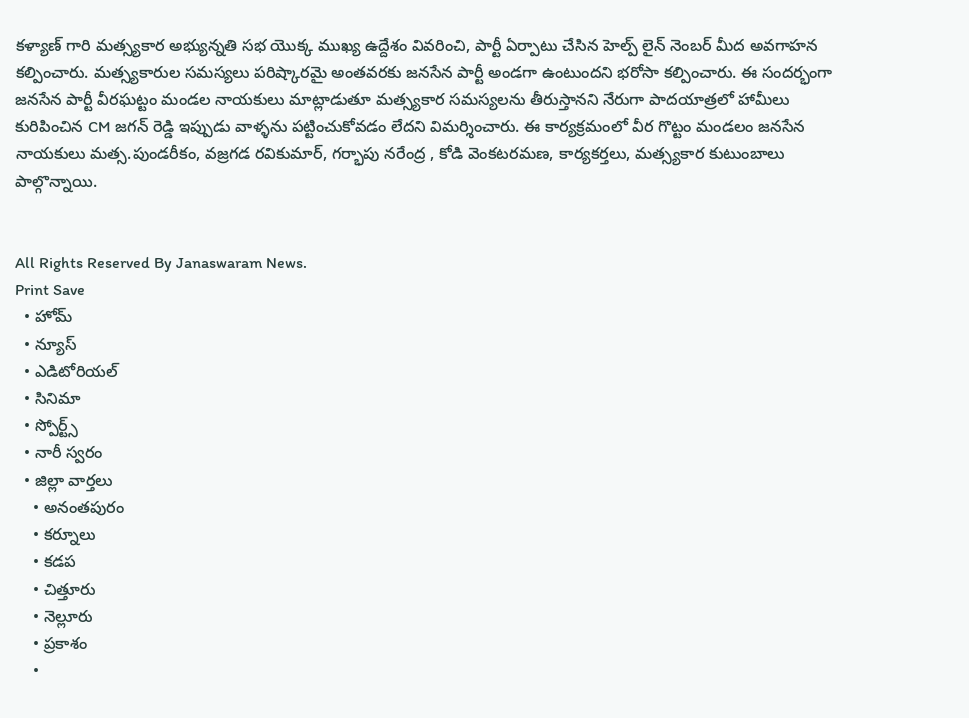కళ్యాణ్ గారి మత్స్యకార అభ్యున్నతి సభ యొక్క ముఖ్య ఉద్దేశం వివరించి, పార్టీ ఏర్పాటు చేసిన హెల్ప్ లైన్ నెంబర్ మీద అవగాహన కల్పించారు. మత్స్యకారుల సమస్యలు పరిష్కారమై అంతవరకు జనసేన పార్టీ అండగా ఉంటుందని భరోసా కల్పించారు. ఈ సందర్భంగా జనసేన పార్టీ వీరఘట్టం మండల నాయకులు మాట్లాడుతూ మత్స్యకార సమస్యలను తీరుస్తానని నేరుగా పాదయాత్రలో హామీలు కురిపించిన CM జగన్ రెడ్డి ఇప్పుడు వాళ్ళను పట్టించుకోవడం లేదని విమర్శించారు. ఈ కార్యక్రమంలో వీర గొట్టం మండలం జనసేన నాయకులు మత్స.పుండరీకం, వజ్రగడ రవికుమార్, గర్భాపు నరేంద్ర , కోడి వెంకటరమణ, కార్యకర్తలు, మత్స్యకార కుటుంబాలు పాల్గొన్నాయి.


All Rights Reserved By Janaswaram News.
Print Save
  • హోమ్
  • న్యూస్
  • ఎడిటోరియల్
  • సినిమా
  • స్పోర్ట్స్
  • నారీ స్వరం
  • జిల్లా వార్తలు
    • అనంతపురం
    • కర్నూలు
    • కడప
    • చిత్తూరు
    • నెల్లూరు
    • ప్రకాశం
    •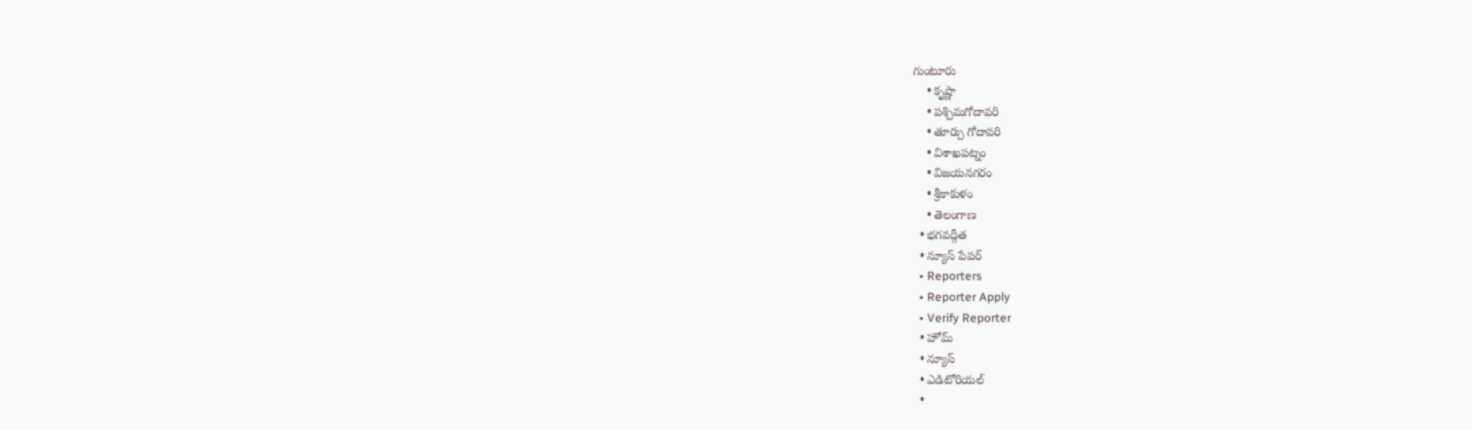గుంటూరు
    • కృష్ణా
    • పశ్చిమగోదావరి
    • తూర్పు గోదావరి
    • విశాఖపట్నం
    • విజయనగరం
    • శ్రీకాకుళం
    • తెలంగాణ
  • భగవద్గీత
  • న్యూస్ పేపర్
  • Reporters
  • Reporter Apply
  • Verify Reporter
  • హోమ్
  • న్యూస్
  • ఎడిటోరియల్
  •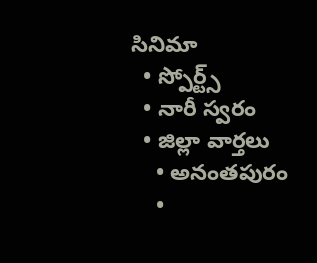సినిమా
  • స్పోర్ట్స్
  • నారీ స్వరం
  • జిల్లా వార్తలు
    • అనంతపురం
    •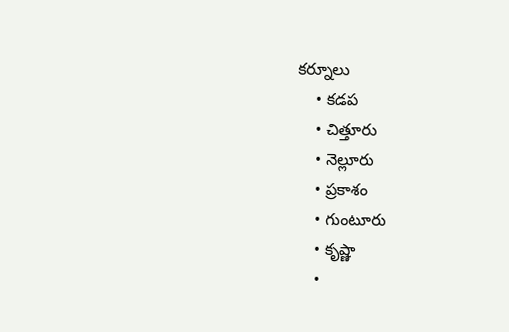కర్నూలు
    • కడప
    • చిత్తూరు
    • నెల్లూరు
    • ప్రకాశం
    • గుంటూరు
    • కృష్ణా
    •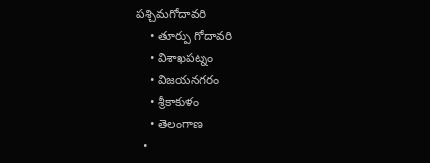పశ్చిమగోదావరి
    • తూర్పు గోదావరి
    • విశాఖపట్నం
    • విజయనగరం
    • శ్రీకాకుళం
    • తెలంగాణ
  •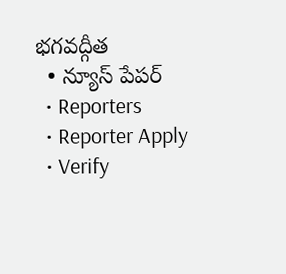భగవద్గీత
  • న్యూస్ పేపర్
  • Reporters
  • Reporter Apply
  • Verify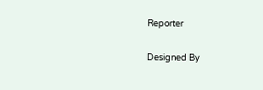Reporter

Designed By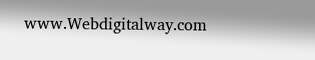www.Webdigitalway.com